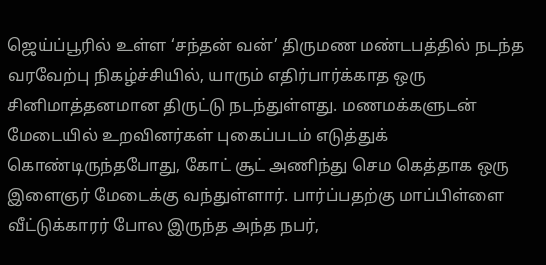ஜெய்ப்பூரில் உள்ள ‘சந்தன் வன்’ திருமண மண்டபத்தில் நடந்த வரவேற்பு நிகழ்ச்சியில், யாரும் எதிர்பார்க்காத ஒரு சினிமாத்தனமான திருட்டு நடந்துள்ளது. மணமக்களுடன் மேடையில் உறவினர்கள் புகைப்படம் எடுத்துக் கொண்டிருந்தபோது, கோட் சூட் அணிந்து செம கெத்தாக ஒரு இளைஞர் மேடைக்கு வந்துள்ளார். பார்ப்பதற்கு மாப்பிள்ளை வீட்டுக்காரர் போல இருந்த அந்த நபர்,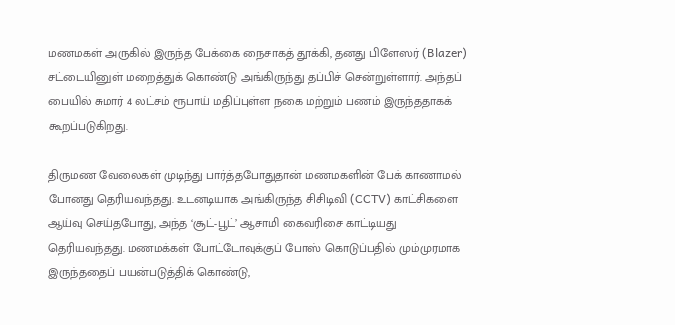மணமகள் அருகில் இருந்த பேக்கை நைசாகத் தூக்கி, தனது பிளேஸர் (Blazer) சட்டையினுள் மறைத்துக் கொண்டு அங்கிருந்து தப்பிச் சென்றுள்ளார். அந்தப் பையில் சுமார் 4 லட்சம் ரூபாய் மதிப்புள்ள நகை மற்றும் பணம் இருந்ததாகக் கூறப்படுகிறது.

திருமண வேலைகள் முடிந்து பார்த்தபோதுதான் மணமகளின் பேக் காணாமல் போனது தெரியவந்தது. உடனடியாக அங்கிருந்த சிசிடிவி (CCTV) காட்சிகளை ஆய்வு செய்தபோது, அந்த ‘சூட்-பூட்’ ஆசாமி கைவரிசை காட்டியது தெரியவந்தது. மணமக்கள் போட்டோவுக்குப் போஸ் கொடுப்பதில் மும்முரமாக இருந்ததைப் பயன்படுத்திக் கொண்டு,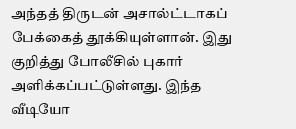அந்தத் திருடன் அசால்ட்டாகப் பேக்கைத் தூக்கியுள்ளான். இது குறித்து போலீசில் புகார் அளிக்கப்பட்டுள்ளது. இந்த வீடியோ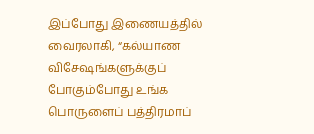இப்போது இணையத்தில் வைரலாகி, “கல்யாண விசேஷங்களுக்குப் போகும்போது உங்க பொருளைப் பத்திரமாப்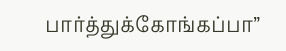பார்த்துக்கோங்கப்பா”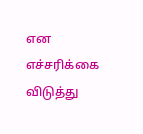என எச்சரிக்கை விடுத்து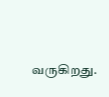வருகிறது.